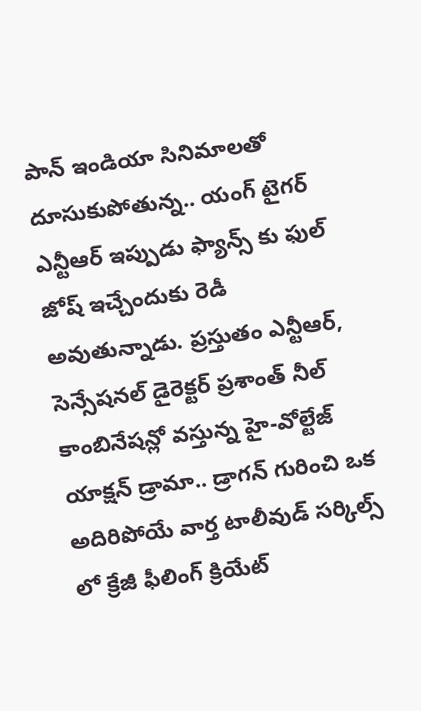పాన్ ఇండియా సినిమాలతో దూసుకుపోతున్న.. యంగ్ టైగర్ ఎన్టీఆర్ ఇప్పుడు ఫ్యాన్స్ కు ఫుల్ జోష్ ఇచ్చేందుకు రెడీ అవుతున్నాడు. ప్రస్తుతం ఎన్టీఆర్, సెన్సేషనల్ డైరెక్టర్ ప్రశాంత్ నీల్ కాంబినేషన్లో వస్తున్న హై-వోల్టేజ్ యాక్షన్ డ్రామా.. డ్రాగన్ గురించి ఒక అదిరిపోయే వార్త టాలీవుడ్ సర్కిల్స్ లో క్రేజీ ఫీలింగ్ క్రియేట్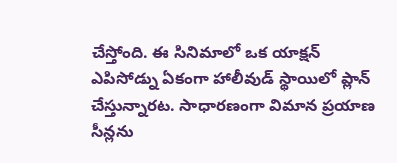చేస్తోంది. ఈ సినిమాలో ఒక యాక్షన్ ఎపిసోడ్ను ఏకంగా హాలీవుడ్ స్థాయిలో ప్లాన్ చేస్తున్నారట. సాధారణంగా విమాన ప్రయాణ సీన్లను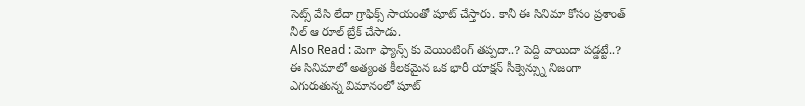సెట్స్ వేసి లేదా గ్రాఫిక్స్ సాయంతో షూట్ చేస్తారు. కానీ ఈ సినిమా కోసం ప్రశాంత్ నీల్ ఆ రూల్ బ్రేక్ చేసాడు.
Also Read : మెగా ఫ్యాన్స్ కు వెయింటింగ్ తప్పదా..? పెద్ది వాయిదా పడ్డట్టే..?
ఈ సినిమాలో అత్యంత కీలకమైన ఒక భారీ యాక్షన్ సీక్వెన్స్ను నిజంగా ఎగురుతున్న విమానంలో షూట్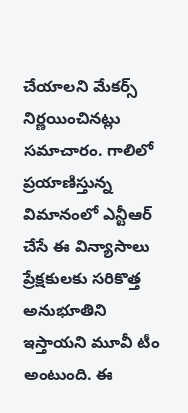చేయాలని మేకర్స్ నిర్ణయించినట్లు సమాచారం. గాలిలో ప్రయాణిస్తున్న విమానంలో ఎన్టీఆర్ చేసే ఈ విన్యాసాలు ప్రేక్షకులకు సరికొత్త అనుభూతిని ఇస్తాయని మూవీ టీం అంటుంది. ఈ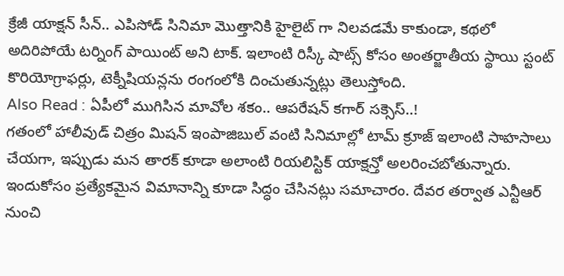క్రేజీ యాక్షన్ సీన్.. ఎపిసోడ్ సినిమా మొత్తానికి హైలైట్ గా నిలవడమే కాకుండా, కథలో అదిరిపోయే టర్నింగ్ పాయింట్ అని టాక్. ఇలాంటి రిస్కీ షాట్స్ కోసం అంతర్జాతీయ స్థాయి స్టంట్ కొరియోగ్రాఫర్లు, టెక్నీషియన్లను రంగంలోకి దించుతున్నట్లు తెలుస్తోంది.
Also Read : ఏపీలో ముగిసిన మావోల శకం.. ఆపరేషన్ కగార్ సక్సెస్..!
గతంలో హాలీవుడ్ చిత్రం మిషన్ ఇంపాజిబుల్ వంటి సినిమాల్లో టామ్ క్రూజ్ ఇలాంటి సాహసాలు చేయగా, ఇప్పుడు మన తారక్ కూడా అలాంటి రియలిస్టిక్ యాక్షన్తో అలరించబోతున్నారు. ఇందుకోసం ప్రత్యేకమైన విమానాన్ని కూడా సిద్ధం చేసినట్లు సమాచారం. దేవర తర్వాత ఎన్టీఆర్ నుంచి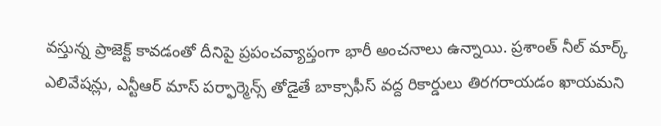వస్తున్న ప్రాజెక్ట్ కావడంతో దీనిపై ప్రపంచవ్యాప్తంగా భారీ అంచనాలు ఉన్నాయి. ప్రశాంత్ నీల్ మార్క్ ఎలివేషన్లు, ఎన్టీఆర్ మాస్ పర్ఫార్మెన్స్ తోడైతే బాక్సాఫీస్ వద్ద రికార్డులు తిరగరాయడం ఖాయమని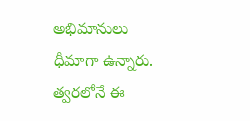అభిమానులు ధీమాగా ఉన్నారు. త్వరలోనే ఈ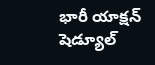భారీ యాక్షన్ షెడ్యూల్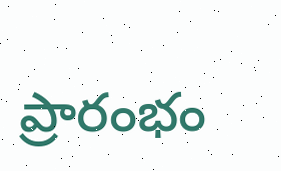ప్రారంభం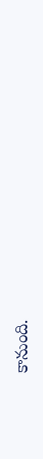కానుంది.